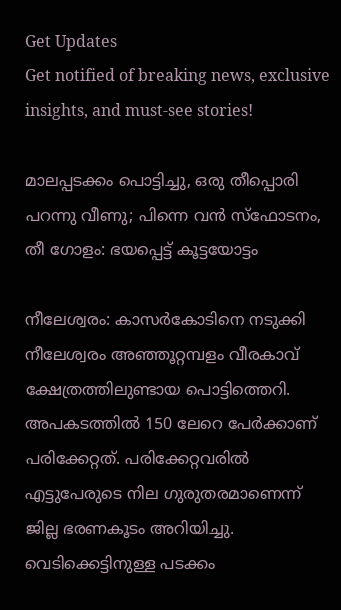Get Updates
Get notified of breaking news, exclusive insights, and must-see stories!

മാലപ്പടക്കം പൊട്ടിച്ചു, ഒരു തീപ്പൊരി പറന്നു വീണു; പിന്നെ വന്‍ സ്ഫോടനം, തീ ഗോളം: ഭയപ്പെട്ട് കൂട്ടയോട്ടം

നീലേശ്വരം: കാസർകോടിനെ നടുക്കി നീലേശ്വരം അഞ്ഞൂറ്റമ്പളം വീരകാവ് ക്ഷേത്രത്തിലുണ്ടായ പൊട്ടിത്തെറി. അപകടത്തില്‍ 150 ലേറെ പേർക്കാണ് പരിക്കേറ്റത്. പരിക്കേറ്റവരില്‍ എട്ടുപേരുടെ നില ഗുരുതരമാണെന്ന് ജില്ല ഭരണകൂടം അറിയിച്ചു. വെടിക്കെട്ടിനുള്ള പടക്കം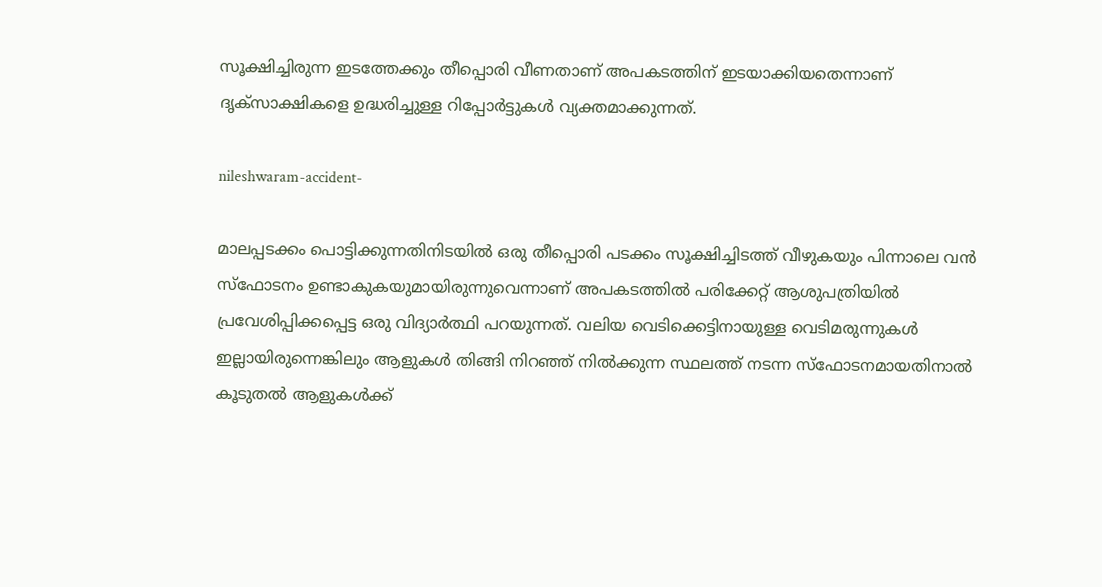സൂക്ഷിച്ചിരുന്ന ഇടത്തേക്കും തീപ്പൊരി വീണതാണ് അപകടത്തിന് ഇടയാക്കിയതെന്നാണ് ദൃക്സാക്ഷികളെ ഉദ്ധരിച്ചുള്ള റിപ്പോർട്ടുകള്‍ വ്യക്തമാക്കുന്നത്.

nileshwaram-accident-

മാലപ്പടക്കം പൊട്ടിക്കുന്നതിനിടയില്‍ ഒരു തീപ്പൊരി പടക്കം സൂക്ഷിച്ചിടത്ത് വീഴുകയും പിന്നാലെ വന്‍ സ്ഫോടനം ഉണ്ടാകുകയുമായിരുന്നുവെന്നാണ് അപകടത്തില്‍ പരിക്കേറ്റ് ആശുപത്രിയില്‍ പ്രവേശിപ്പിക്കപ്പെട്ട ഒരു വിദ്യാർത്ഥി പറയുന്നത്. വലിയ വെടിക്കെട്ടിനായുള്ള വെടിമരുന്നുകള്‍ ഇല്ലായിരുന്നെങ്കിലും ആളുകള്‍ തിങ്ങി നിറഞ്ഞ് നില്‍ക്കുന്ന സ്ഥലത്ത് നടന്ന സ്ഫോടനമായതിനാല്‍ കൂടുതല്‍ ആളുകള്‍ക്ക്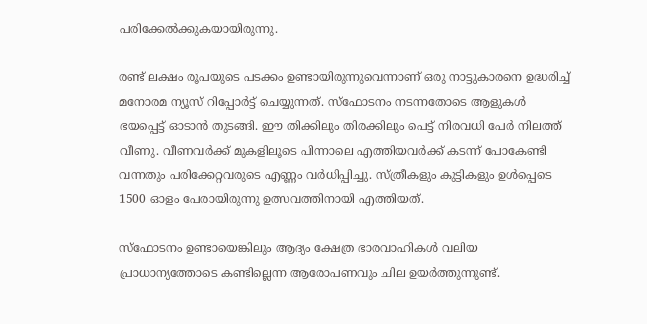പരിക്കേല്‍ക്കുകയായിരുന്നു.

രണ്ട് ലക്ഷം രൂപയുടെ പടക്കം ഉണ്ടായിരുന്നുവെന്നാണ് ഒരു നാട്ടുകാരനെ ഉദ്ധരിച്ച് മനോരമ ന്യൂസ് റിപ്പോർട്ട് ചെയ്യുന്നത്. സ്ഫോടനം നടന്നതോടെ ആളുകള്‍ ഭയപ്പെട്ട് ഓടാന്‍ തുടങ്ങി. ഈ തിക്കിലും തിരക്കിലും പെട്ട് നിരവധി പേർ നിലത്ത് വീണു. വീണവർക്ക് മുകളിലൂടെ പിന്നാലെ എത്തിയവർക്ക് കടന്ന് പോകേണ്ടി വന്നതും പരിക്കേറ്റവരുടെ എണ്ണം വർധിപ്പിച്ചു. സ്ത്രീകളും കുട്ടികളും ഉള്‍പ്പെടെ 1500 ഓളം പേരായിരുന്നു ഉത്സവത്തിനായി എത്തിയത്.

സ്ഫോടനം ഉണ്ടായെങ്കിലും ആദ്യം ക്ഷേത്ര ഭാരവാഹികള്‍ വലിയ പ്രാധാന്യത്തോടെ കണ്ടില്ലെന്ന ആരോപണവും ചില ഉയർത്തുന്നുണ്ട്.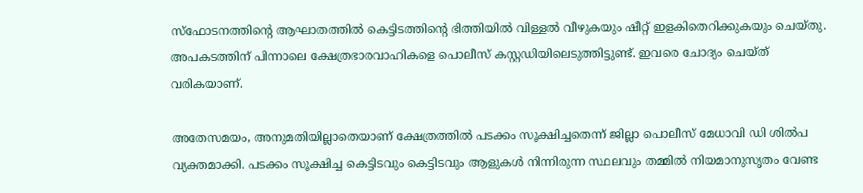സ്ഫോടനത്തിന്റെ ആഘാതത്തില്‍ കെട്ടിടത്തിന്റെ ഭിത്തിയില്‍ വിള്ളല്‍ വീഴുകയും ഷീറ്റ് ഇളകിതെറിക്കുകയും ചെയ്തു. അപകടത്തിന് പിന്നാലെ ക്ഷേത്രഭാരവാഹികളെ പൊലീസ് കസ്റ്റഡിയിലെടുത്തിട്ടുണ്ട്. ഇവരെ ചോദ്യം ചെയ്ത് വരികയാണ്.

അതേസമയം, അനുമതിയില്ലാതെയാണ് ക്ഷേത്രത്തില്‍ പടക്കം സൂക്ഷിച്ചതെന്ന് ജില്ലാ പൊലീസ് മേധാവി ഡി ശില്‍പ വ്യക്തമാക്കി. പടക്കം സൂക്ഷിച്ച കെട്ടിടവും കെട്ടിടവും ആളുകൾ നിന്നിരുന്ന സ്ഥലവും തമ്മിൽ നിയമാനുസൃതം വേണ്ട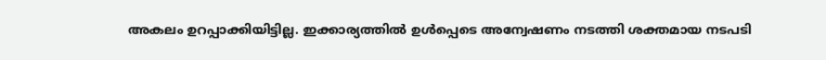അകലം ഉറപ്പാക്കിയിട്ടില്ല. ഇക്കാര്യത്തില്‍ ഉള്‍പ്പെടെ അന്വേഷണം നടത്തി ശക്തമായ നടപടി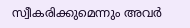സ്വീകരിക്കുമെന്നും അവർ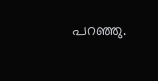പറഞ്ഞു.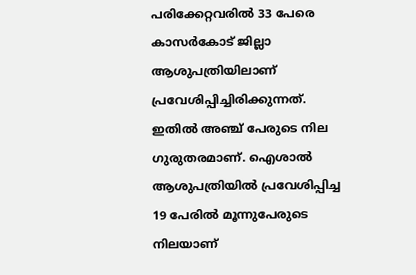പരിക്കേറ്റവരില്‍ 33 പേരെ കാസർകോട് ജില്ലാ ആശുപത്രിയിലാണ് പ്രവേശിപ്പിച്ചിരിക്കുന്നത്. ഇതില്‍ അഞ്ച് പേരുടെ നില ഗുരുതരമാണ്. ഐശാൽ ആശുപത്രിയിൽ പ്രവേശിപ്പിച്ച 19 പേരിൽ മൂന്നുപേരുടെ നിലയാണ്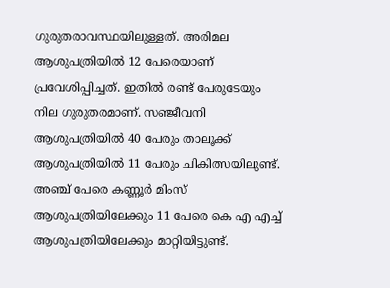ഗുരുതരാവസ്ഥയിലുള്ളത്. അരിമല ആശുപത്രിയിൽ 12 പേരെയാണ് പ്രവേശിപ്പിച്ചത്. ഇതില്‍ രണ്ട്‌ പേരുടേയും നില ഗുരുതരമാണ്. സഞ്ജീവനി ആശുപത്രിയില്‍ 40 പേരും താലൂക്ക് ആശുപത്രിയില്‍ 11 പേരും ചികിത്സയിലുണ്ട്. അഞ്ച് പേരെ കണ്ണൂർ മിംസ് ആശുപത്രിയിലേക്കും 11 പേരെ കെ എ എച്ച് ആശുപത്രിയിലേക്കും മാറ്റിയിട്ടുണ്ട്.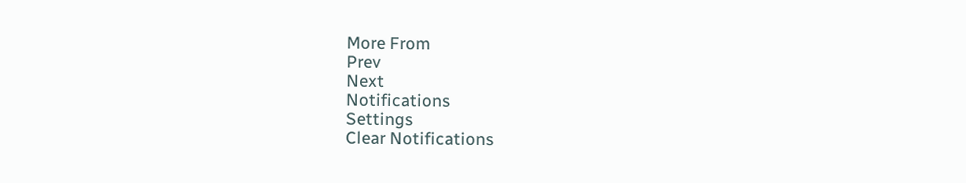More From
Prev
Next
Notifications
Settings
Clear Notifications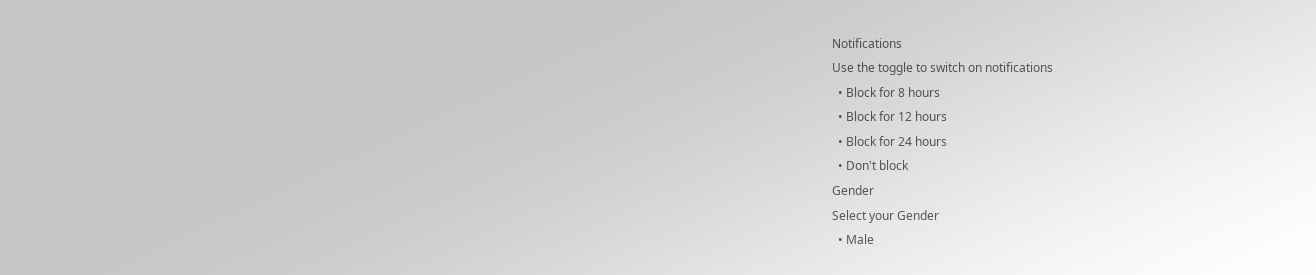Notifications
Use the toggle to switch on notifications
  • Block for 8 hours
  • Block for 12 hours
  • Block for 24 hours
  • Don't block
Gender
Select your Gender
  • Male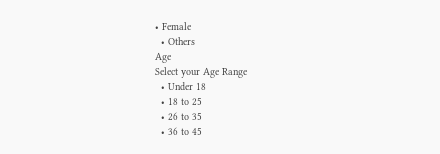• Female
  • Others
Age
Select your Age Range
  • Under 18
  • 18 to 25
  • 26 to 35
  • 36 to 45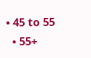• 45 to 55
  • 55+